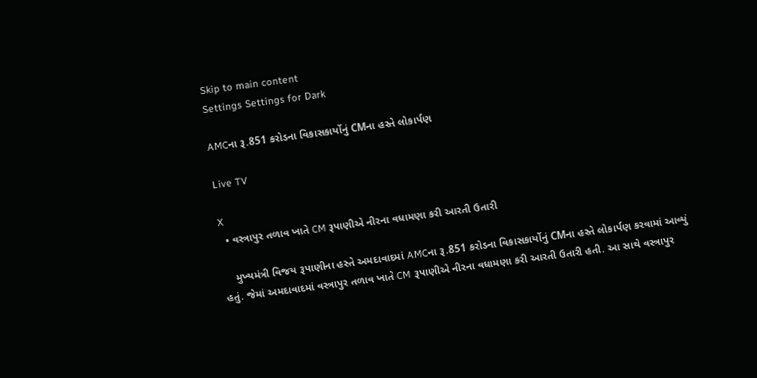Skip to main content
Settings Settings for Dark

AMCના રૂ.851 કરોડના વિકાસકાર્યોનું CMના હસ્તે લોકાર્પણ

Live TV

X
  • વસ્ત્રાપુર તળાવ ખાતે CM રૂપાણીએ નીરના વધામણા કરી આરતી ઉતારી

    મુખ્યમંત્રી વિજય રૂપાણીના હસ્તે અમદાવાદમાં AMCના રૂ.851 કરોડના વિકાસકાર્યોનું CMના હસ્તે લોકાર્પણ કરવામાં આવ્યું હતું. જેમાં અમદાવાદમાં વસ્ત્રાપુર તળાવ ખાતે CM રૂપાણીએ નીરના વધામણા કરી આરતી ઉતારી હતી. આ સાથે વસ્ત્રાપુર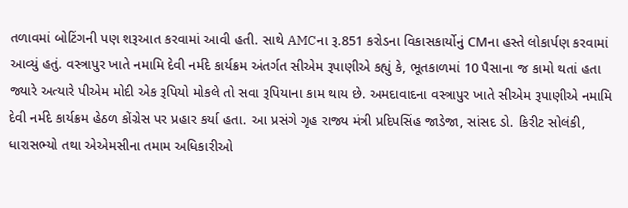તળાવમાં બોટિંગની પણ શરૂઆત કરવામાં આવી હતી. સાથે AMCના રૂ.851 કરોડના વિકાસકાર્યોનું CMના હસ્તે લોકાર્પણ કરવામાં આવ્યું હતું. વસ્ત્રાપુર ખાતે નમામિ દેવી નર્મદે કાર્યક્રમ અંતર્ગત સીએમ રૂપાણીએ કહ્યું કે, ભૂતકાળમાં 10 પૈસાના જ કામો થતાં હતા જ્યારે અત્યારે પીએમ મોદી એક રૂપિયો મોકલે તો સવા રૂપિયાના કામ થાય છે. અમદાવાદના વસ્ત્રાપુર ખાતે સીએમ રૂપાણીએ નમામિ દેવી નર્મદે કાર્યક્રમ હેઠળ કોંગ્રેસ પર પ્રહાર કર્યા હતા. આ પ્રસંગે ગૃહ રાજ્ય મંત્રી પ્રદિપસિંહ જાડેજા, સાંસદ ડો. કિરીટ સોલંકી, ધારાસભ્યો તથા એએમસીના તમામ અધિકારીઓ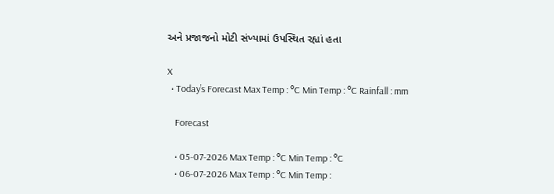અને પ્રજાજનો મોટી સંખ્યામાં ઉપસ્થિત રહ્યાં હતા

X
  • Today’s Forecast Max Temp : °C Min Temp : °C Rainfall : mm

    Forecast

    • 05-07-2026 Max Temp : °C Min Temp : °C
    • 06-07-2026 Max Temp : °C Min Temp :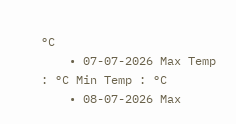°C
    • 07-07-2026 Max Temp : °C Min Temp : °C
    • 08-07-2026 Max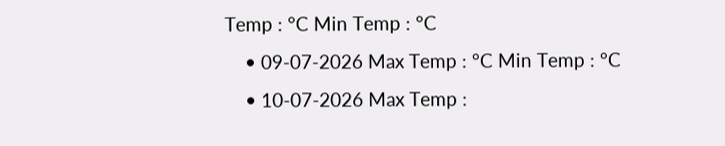Temp : °C Min Temp : °C
    • 09-07-2026 Max Temp : °C Min Temp : °C
    • 10-07-2026 Max Temp :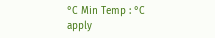°C Min Temp : °C
apply